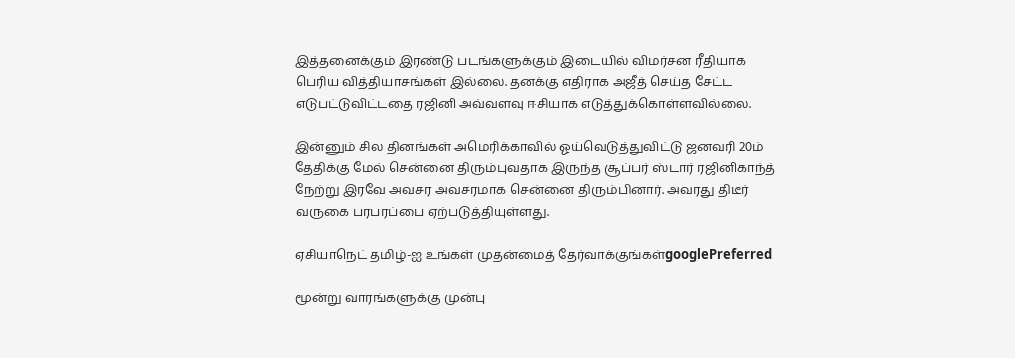இத்தனைக்கும் இரண்டு படங்களுக்கும் இடையில் விமர்சன ரீதியாக பெரிய வித்தியாசங்கள் இல்லை. தனக்கு எதிராக அஜீத் செய்த சேட்ட எடுபட்டுவிட்டதை ரஜினி அவ்வளவு ஈசியாக எடுத்துக்கொள்ளவில்லை.

இன்னும் சில தினங்கள் அமெரிக்காவில் ஓய்வெடுத்துவிட்டு ஜனவரி 20ம் தேதிக்கு மேல் சென்னை திரும்புவதாக இருந்த சூப்பர் ஸ்டார் ரஜினிகாந்த் நேற்று இரவே அவசர அவசரமாக சென்னை திரும்பினார். அவரது திடீர் வருகை பரபரப்பை ஏற்படுத்தியுள்ளது.

ஏசியாநெட் தமிழ்-ஐ உங்கள் முதன்மைத் தேர்வாக்குங்கள்googlePreferred

மூன்று வாரங்களுக்கு முன்பு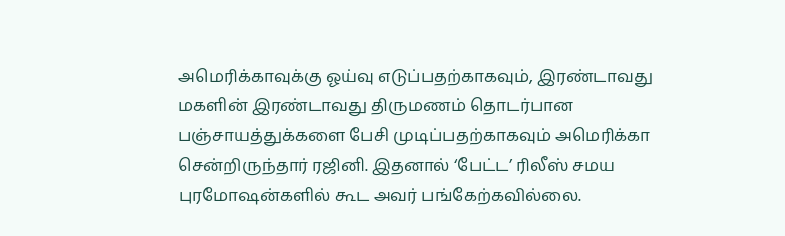அமெரிக்காவுக்கு ஓய்வு எடுப்பதற்காகவும், இரண்டாவது மகளின் இரண்டாவது திருமணம் தொடர்பான பஞ்சாயத்துக்களை பேசி முடிப்பதற்காகவும் அமெரிக்கா சென்றிருந்தார் ரஜினி. இதனால் ‘பேட்ட’ ரிலீஸ் சமய புரமோஷன்களில் கூட அவர் பங்கேற்கவில்லை.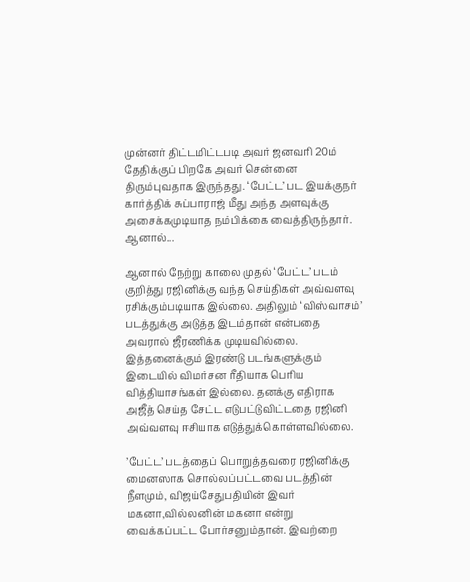முன்னர் திட்டமிட்டபடி அவர் ஜனவரி 20ம் தேதிக்குப் பிறகே அவர் சென்னை திரும்புவதாக இருந்தது. ‘பேட்ட’ பட இயக்குநர் கார்த்திக் சுப்பாராஜ் மீது அந்த அளவுக்கு அசைக்கமுடியாத நம்பிக்கை வைத்திருந்தார். ஆனால்...

ஆனால் நேற்று காலை முதல் ‘பேட்ட’ படம் குறித்து ரஜினிக்கு வந்த செய்திகள் அவ்வளவு ரசிக்கும்படியாக இல்லை. அதிலும் ‘விஸ்வாசம்’ படத்துக்கு அடுத்த இடம்தான் என்பதை அவரால் ஜீரணிக்க முடியவில்லை. இத்தனைக்கும் இரண்டு படங்களுக்கும் இடையில் விமர்சன ரீதியாக பெரிய வித்தியாசங்கள் இல்லை. தனக்கு எதிராக அஜீத் செய்த சேட்ட எடுபட்டுவிட்டதை ரஜினி அவ்வளவு ஈசியாக எடுத்துக்கொள்ளவில்லை.

’பேட்ட’ படத்தைப் பொறுத்தவரை ரஜினிக்கு மைனஸாக சொல்லப்பட்டவை படத்தின் நீளமும், விஜய்சேதுபதியின் இவர் மகனா,வில்லனின் மகனா என்று வைக்கப்பட்ட போர்சனும்தான். இவற்றை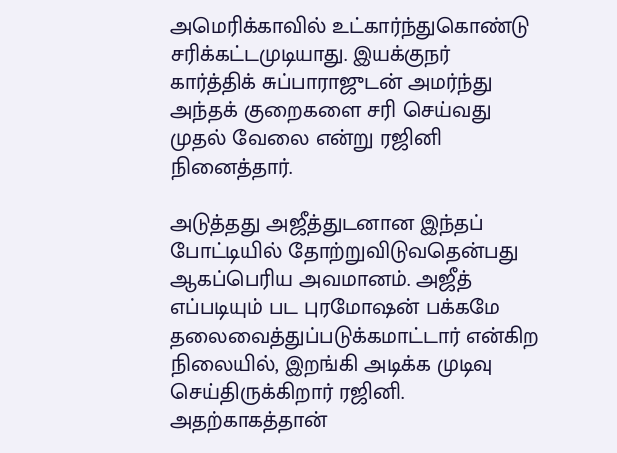அமெரிக்காவில் உட்கார்ந்துகொண்டு சரிக்கட்டமுடியாது. இயக்குநர் கார்த்திக் சுப்பாராஜுடன் அமர்ந்து அந்தக் குறைகளை சரி செய்வது முதல் வேலை என்று ரஜினி நினைத்தார்.

அடுத்தது அஜீத்துடனான இந்தப் போட்டியில் தோற்றுவிடுவதென்பது ஆகப்பெரிய அவமானம். அஜீத் எப்படியும் பட புரமோஷன் பக்கமே தலைவைத்துப்படுக்கமாட்டார் என்கிற நிலையில், இறங்கி அடிக்க முடிவு செய்திருக்கிறார் ரஜினி. அதற்காகத்தான்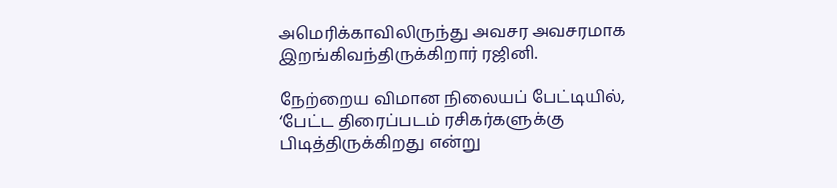அமெரிக்காவிலிருந்து அவசர அவசரமாக இறங்கிவந்திருக்கிறார் ரஜினி.

நேற்றைய விமான நிலையப் பேட்டியில், ‘பேட்ட திரைப்படம் ரசிகர்களுக்கு பிடித்திருக்கிறது என்று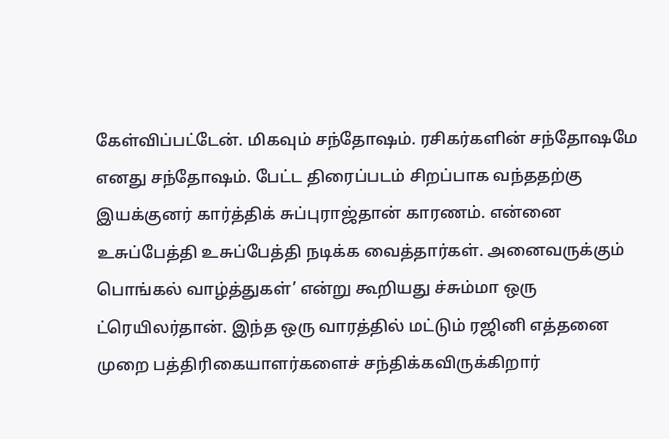கேள்விப்பட்டேன். மிகவும் சந்தோஷம். ரசிகர்களின் சந்தோஷமே எனது சந்தோஷம். பேட்ட திரைப்படம் சிறப்பாக வந்ததற்கு இயக்குனர் கார்த்திக் சுப்புராஜ்தான் காரணம். என்னை உசுப்பேத்தி உசுப்பேத்தி நடிக்க வைத்தார்கள். அனைவருக்கும் பொங்கல் வாழ்த்துகள்’ என்று கூறியது ச்சும்மா ஒரு ட்ரெயிலர்தான். இந்த ஒரு வாரத்தில் மட்டும் ரஜினி எத்தனை முறை பத்திரிகையாளர்களைச் சந்திக்கவிருக்கிறார்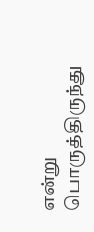என்று பொருத்திருந்து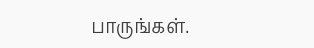பாருங்கள்.